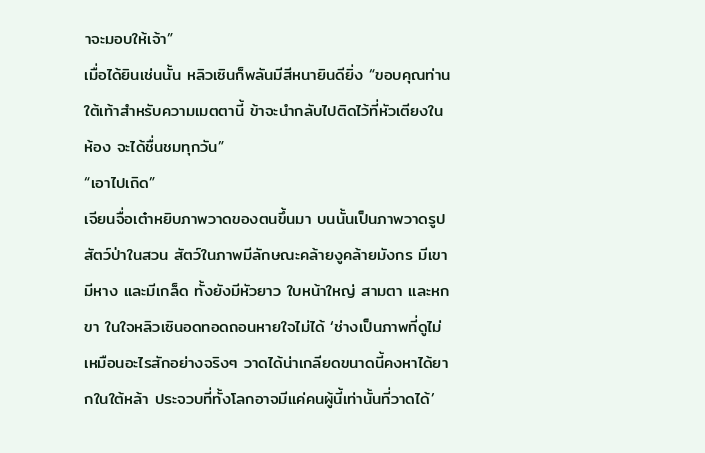าจะมอบให้เจ้า”
เมื่อได้ยินเช่นนั้น หลิวเซินก็พลันมีสีหนายินดียิ่ง “ขอบคุณท่านใต้เท้าสำหรับความเมตตานี้ ข้าจะนำกลับไปติดไว้ที่หัวเตียงในห้อง จะได้ชื่นชมทุกวัน”
“เอาไปเถิด”
เจียนจื่อเต๋าหยิบภาพวาดของตนขึ้นมา บนนั้นเป็นภาพวาดรูปสัตว์ป่าในสวน สัตว์ในภาพมีลักษณะคล้ายงูคล้ายมังกร มีเขา มีหาง และมีเกล็ด ทั้งยังมีหัวยาว ใบหน้าใหญ่ สามตา และหกขา ในใจหลิวเซินอดทอดถอนหายใจไม่ได้ ‘ช่างเป็นภาพที่ดูไม่เหมือนอะไรสักอย่างจริงๆ วาดได้น่าเกลียดขนาดนี้คงหาได้ยากในใต้หล้า ประจวบที่ทั้งโลกอาจมีแค่คนผู้นี้เท่านั้นที่วาดได้’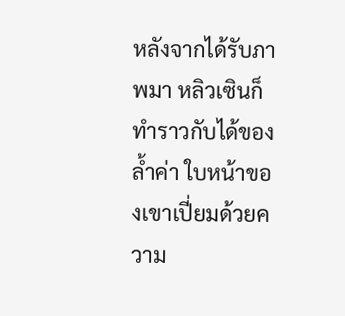หลังจากได้รับภาพมา หลิวเซินก็ทำราวกับได้ของล้ำค่า ใบหน้าของเขาเปี่ยมด้วยความ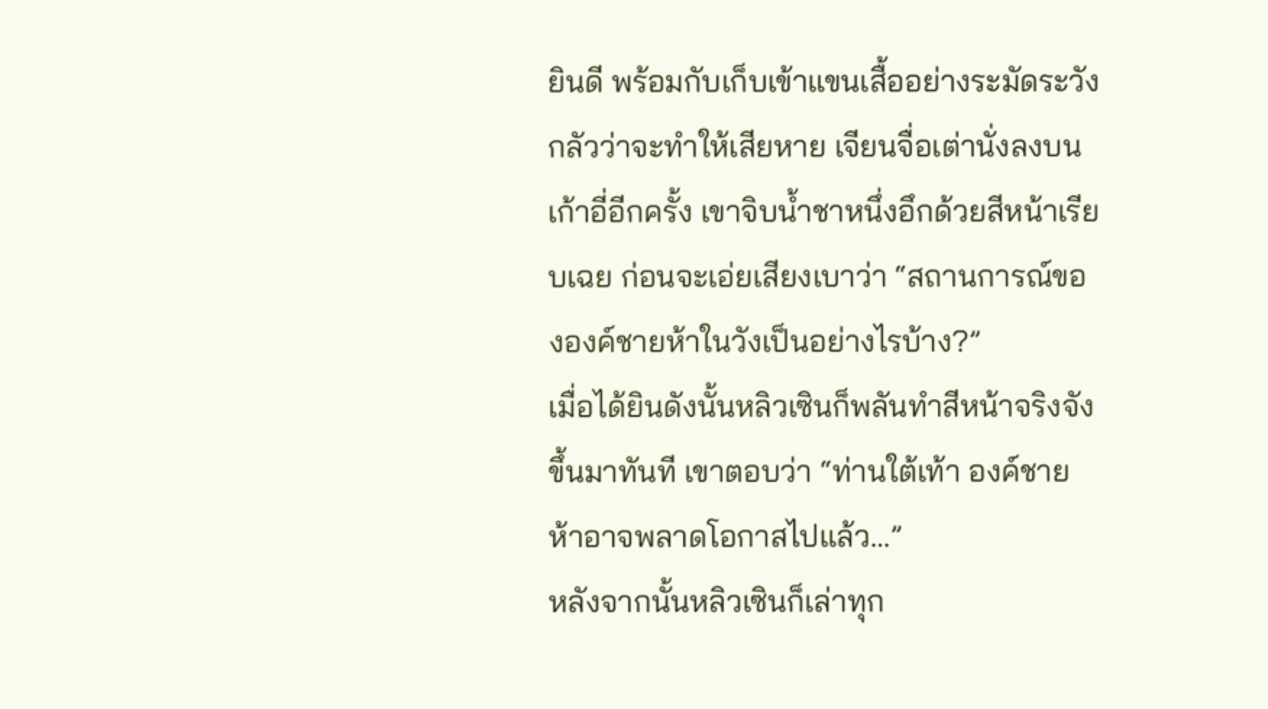ยินดี พร้อมกับเก็บเข้าแขนเสื้ออย่างระมัดระวัง กลัวว่าจะทำให้เสียหาย เจียนจื่อเต่านั่งลงบนเก้าอี่อีกครั้ง เขาจิบน้ำชาหนึ่งอึกด้วยสีหน้าเรียบเฉย ก่อนจะเอ่ยเสียงเบาว่า “สถานการณ์ขององค์ชายห้าในวังเป็นอย่างไรบ้าง?”
เมื่อได้ยินดังนั้นหลิวเซินก็พลันทำสีหน้าจริงจังขึ้นมาทันที เขาตอบว่า “ท่านใต้เท้า องค์ชายห้าอาจพลาดโอกาสไปแล้ว…”
หลังจากนั้นหลิวเซินก็เล่าทุก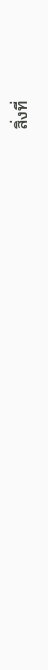สิ่งที่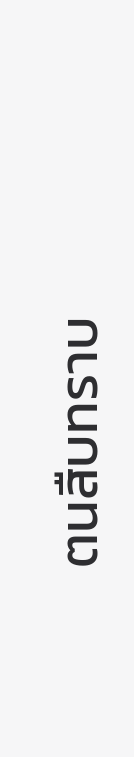ตนสืบทราบ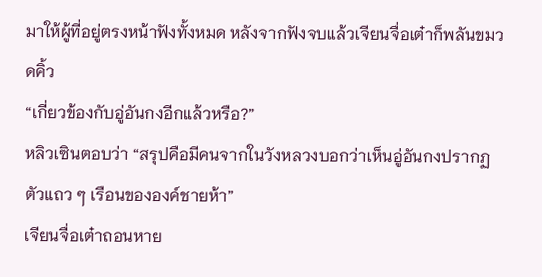มาให้ผู้ที่อยู่ตรงหน้าฟังทั้งหมด หลังจากฟังจบแล้วเจียนจื่อเต๋าก็พลันขมวดคิ้ว
“เกี่ยวข้องกับอู่อันกงอีกแล้วหรือ?”
หลิวเซินตอบว่า “สรุปคือมีคนจากในวังหลวงบอกว่าเห็นอู่อันกงปรากฏตัวแถว ๆ เรือนขององค์ชายห้า”
เจียนจื่อเต๋าถอนหาย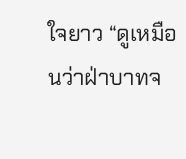ใจยาว “ดูเหมือนว่าฝ่าบาทจ